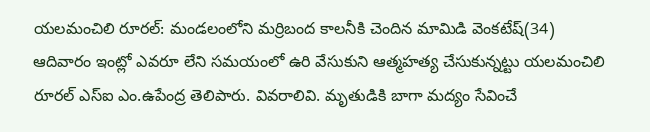యలమంచిలి రూరల్: మండలంలోని మర్రిబంద కాలనీకి చెందిన మామిడి వెంకటేష్(34) ఆదివారం ఇంట్లో ఎవరూ లేని సమయంలో ఉరి వేసుకుని ఆత్మహత్య చేసుకున్నట్టు యలమంచిలి రూరల్ ఎస్ఐ ఎం.ఉపేంద్ర తెలిపారు. వివరాలివి. మృతుడికి బాగా మద్యం సేవించే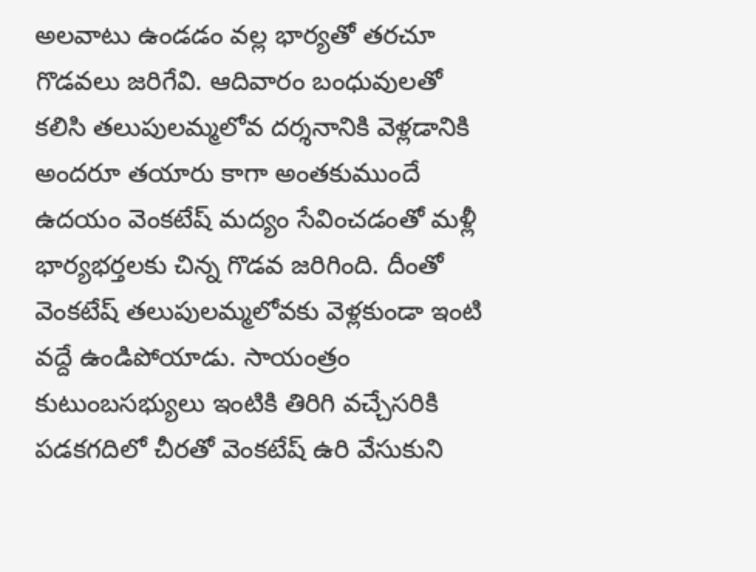అలవాటు ఉండడం వల్ల భార్యతో తరచూ గొడవలు జరిగేవి. ఆదివారం బంధువులతో కలిసి తలుపులమ్మలోవ దర్శనానికి వెళ్లడానికి అందరూ తయారు కాగా అంతకుముందే ఉదయం వెంకటేష్ మద్యం సేవించడంతో మళ్లీ భార్యభర్తలకు చిన్న గొడవ జరిగింది. దీంతో వెంకటేష్ తలుపులమ్మలోవకు వెళ్లకుండా ఇంటి వద్దే ఉండిపోయాడు. సాయంత్రం కుటుంబసభ్యులు ఇంటికి తిరిగి వచ్చేసరికి పడకగదిలో చీరతో వెంకటేష్ ఉరి వేసుకుని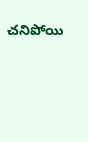చనిపోయి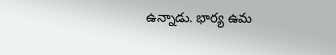ఉన్నాడు. భార్య ఉమ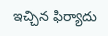ఇచ్చిన ఫిర్యాదు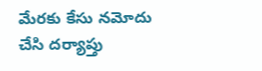మేరకు కేసు నమోదు చేసి దర్యాప్తు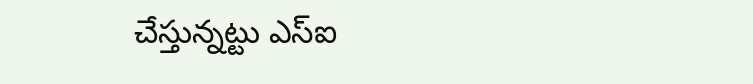చేస్తున్నట్టు ఎస్ఐ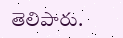తెలిపారు.